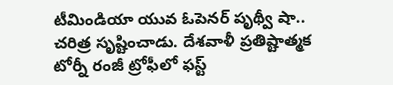టీమిండియా యువ ఓపెనర్ పృథ్వీ షా.. చరిత్ర సృష్టించాడు. దేశవాళీ ప్రతిష్టాత్మక టోర్నీ రంజీ ట్రోఫీలో ఫస్ట్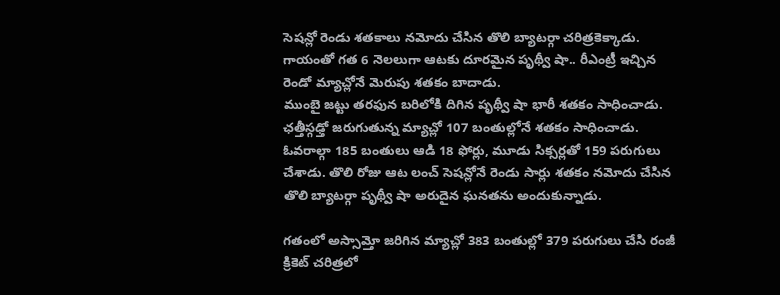సెషన్లో రెండు శతకాలు నమోదు చేసిన తొలి బ్యాటర్గా చరిత్రకెక్కాడు. గాయంతో గత 6 నెలలుగా ఆటకు దూరమైన పృథ్వీ షా.. రీఎంట్రీ ఇచ్చిన రెండో మ్యాచ్లోనే మెరుపు శతకం బాదాడు.
ముంబై జట్టు తరఫున బరిలోకి దిగిన పృథ్వీ షా భారీ శతకం సాధించాడు.
ఛత్తీస్గఢ్తో జరుగుతున్న మ్యాచ్లో 107 బంతుల్లోనే శతకం సాధించాడు. ఓవరాల్గా 185 బంతులు ఆడి 18 ఫోర్లు, మూడు సిక్సర్లతో 159 పరుగులు చేశాడు. తొలి రోజు ఆట లంచ్ సెషన్లోనే రెండు సార్లు శతకం నమోదు చేసిన తొలి బ్యాటర్గా పృథ్వీ షా అరుదైన ఘనతను అందుకున్నాడు.

గతంలో అస్సామ్తో జరిగిన మ్యాచ్లో 383 బంతుల్లో 379 పరుగులు చేసి రంజీ క్రికెట్ చరిత్రలో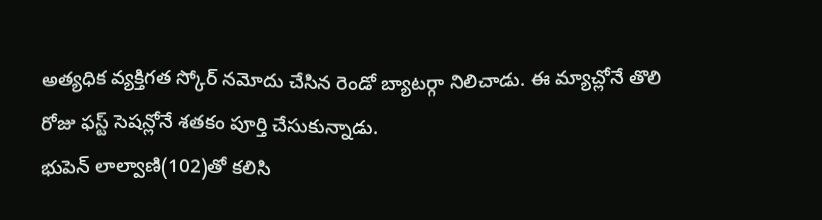అత్యధిక వ్యక్తిగత స్కోర్ నమోదు చేసిన రెండో బ్యాటర్గా నిలిచాడు. ఈ మ్యాచ్లోనే తొలి రోజు ఫస్ట్ సెషన్లోనే శతకం పూర్తి చేసుకున్నాడు.
భుపెన్ లాల్వాణి(102)తో కలిసి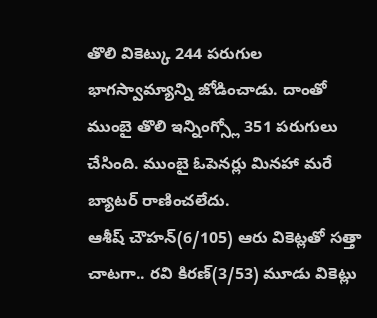తొలి వికెట్కు 244 పరుగుల భాగస్వామ్యాన్ని జోడించాడు. దాంతో ముంబై తొలి ఇన్నింగ్స్లో 351 పరుగులు చేసింది. ముంబై ఓపెనర్లు మినహా మరే బ్యాటర్ రాణించలేదు.
ఆశీష్ చౌహన్(6/105) ఆరు వికెట్లతో సత్తా చాటగా.. రవి కిరణ్(3/53) మూడు వికెట్లు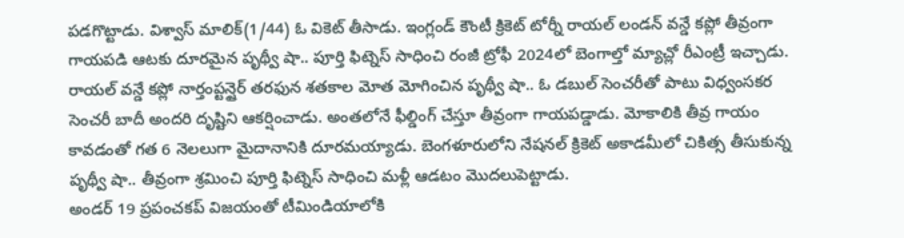పడగొట్టాడు. విశ్వాస్ మాలిక్(1/44) ఓ వికెట్ తీసాడు. ఇంగ్లండ్ కౌంటీ క్రికెట్ టోర్నీ రాయల్ లండన్ వన్డే కప్లో తీవ్రంగా గాయపడి ఆటకు దూరమైన పృథ్వీ షా.. పూర్తి ఫిట్నెస్ సాధించి రంజీ ట్రోఫీ 2024లో బెంగాల్తో మ్యాచ్లో రీఎంట్రీ ఇచ్చాడు.
రాయల్ వన్డే కప్లో నార్తంప్టన్షైర్ తరఫున శతకాల మోత మోగించిన పృథ్వీ షా.. ఓ డబుల్ సెంచరీతో పాటు విధ్వంసకర సెంచరీ బాదీ అందరి దృష్టిని ఆకర్షించాడు. అంతలోనే ఫీల్డింగ్ చేస్తూ తీవ్రంగా గాయపడ్డాడు. మోకాలికి తీవ్ర గాయం కావడంతో గత 6 నెలలుగా మైదానానికి దూరమయ్యాడు. బెంగళూరులోని నేషనల్ క్రికెట్ అకాడమీలో చికిత్స తీసుకున్న పృథ్వీ షా.. తీవ్రంగా శ్రమించి పూర్తి ఫిట్నెస్ సాధించి మళ్లీ ఆడటం మొదలుపెట్టాడు.
అండర్ 19 ప్రపంచకప్ విజయంతో టీమిండియాలోకి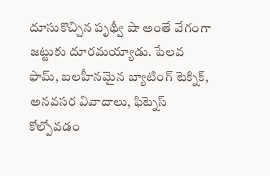దూసుకొచ్చిన పృథ్వీ షా అంతే వేగంగా జట్టుకు దూరమయ్యాడు. పేలవ ఫామ్, బలహీనమైన బ్యాటింగ్ టెక్నిక్, అనవసర వివాదాలు, ఫిట్నెస్ కోల్పోవడం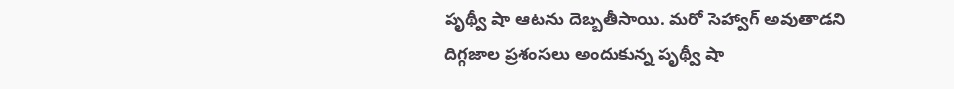పృథ్వీ షా ఆటను దెబ్బతీసాయి. మరో సెహ్వాగ్ అవుతాడని దిగ్గజాల ప్రశంసలు అందుకున్న పృథ్వీ షా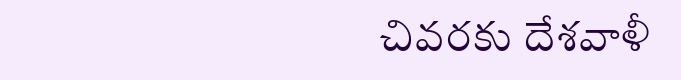చివరకు దేశవాళీ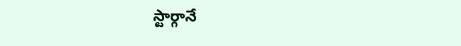స్టార్గానే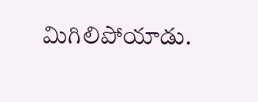మిగిలిపోయాడు.